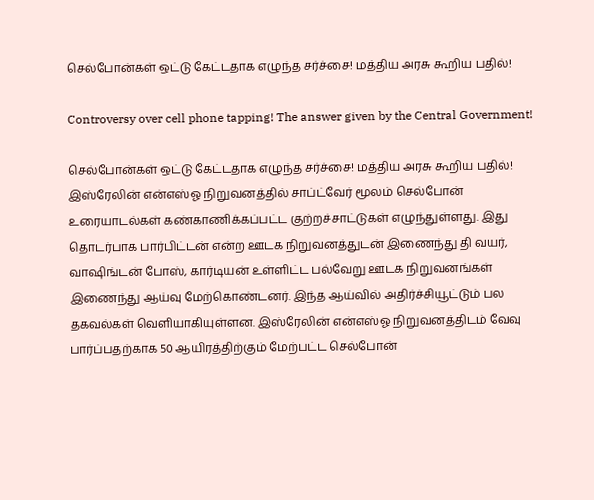செல்போன்கள் ஒட்டு கேட்டதாக எழுந்த சர்ச்சை! மத்திய அரசு கூறிய பதில்!

Controversy over cell phone tapping! The answer given by the Central Government!

செல்போன்கள் ஒட்டு கேட்டதாக எழுந்த சர்ச்சை! மத்திய அரசு கூறிய பதில்! இஸ்ரேலின் என்எஸ்ஓ நிறுவனத்தில் சாப்ட்வேர் மூலம் செல்போன் உரையாடல்கள் கண்காணிக்கப்பட்ட குற்றச்சாட்டுகள் எழுந்துள்ளது. இது தொடர்பாக பார்பிட்டன் என்ற ஊடக நிறுவனத்துடன் இணைந்து தி வயர், வாஷிங்டன் போஸ், கார்டியன் உள்ளிட்ட பல்வேறு ஊடக நிறுவனங்கள் இணைந்து ஆய்வு மேற்கொண்டனர். இந்த ஆய்வில் அதிர்ச்சியூட்டும் பல தகவல்கள் வெளியாகியுள்ளன. இஸ்ரேலின் என்எஸ்ஓ நிறுவனத்திடம் வேவு பார்ப்பதற்காக 50 ஆயிரத்திற்கும் மேற்பட்ட செல்போன்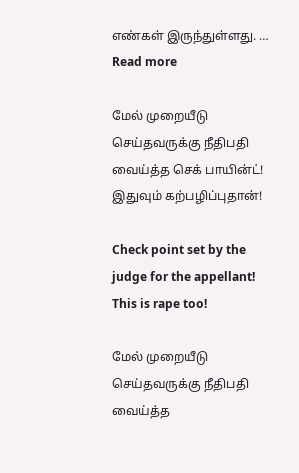எண்கள் இருந்துள்ளது. … Read more

மேல் முறையீடு செய்தவருக்கு நீதிபதி வைய்த்த செக் பாயின்ட்! இதுவும் கற்பழிப்புதான்!

Check point set by the judge for the appellant! This is rape too!

மேல் முறையீடு செய்தவருக்கு நீதிபதி வைய்த்த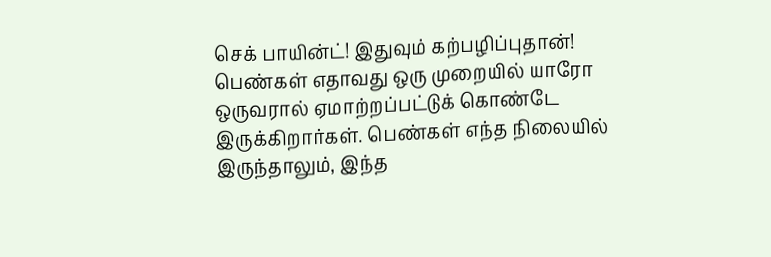செக் பாயின்ட்! இதுவும் கற்பழிப்புதான்! பெண்கள் எதாவது ஒரு முறையில் யாரோ ஒருவரால் ஏமாற்றப்பட்டுக் கொண்டே இருக்கிறார்கள். பெண்கள் எந்த நிலையில் இருந்தாலும், இந்த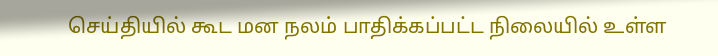செய்தியில் கூட மன நலம் பாதிக்கப்பட்ட நிலையில் உள்ள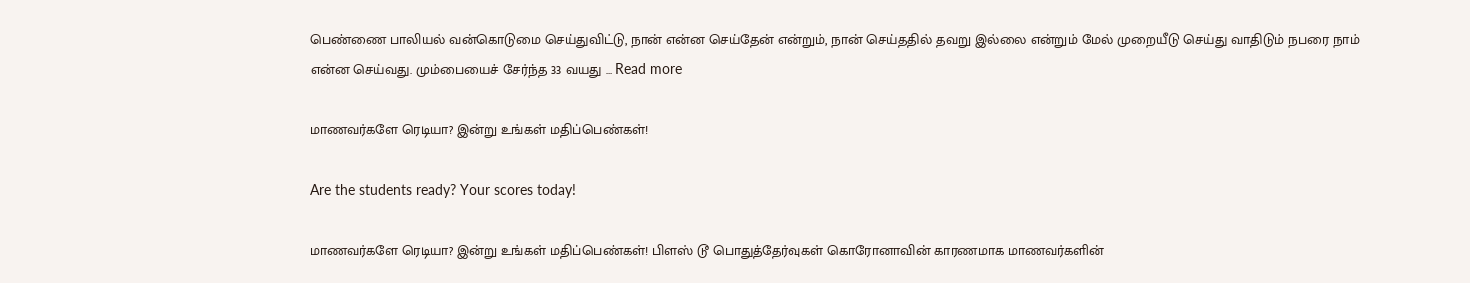பெண்ணை பாலியல் வன்கொடுமை செய்துவிட்டு, நான் என்ன செய்தேன் என்றும், நான் செய்ததில் தவறு இல்லை என்றும் மேல் முறையீடு செய்து வாதிடும் நபரை நாம் என்ன செய்வது. மும்பையைச் சேர்ந்த 33 வயது … Read more

மாணவர்களே ரெடியா? இன்று உங்கள் மதிப்பெண்கள்!

Are the students ready? Your scores today!

மாணவர்களே ரெடியா? இன்று உங்கள் மதிப்பெண்கள்! பிளஸ் டூ பொதுத்தேர்வுகள் கொரோனாவின் காரணமாக மாணவர்களின்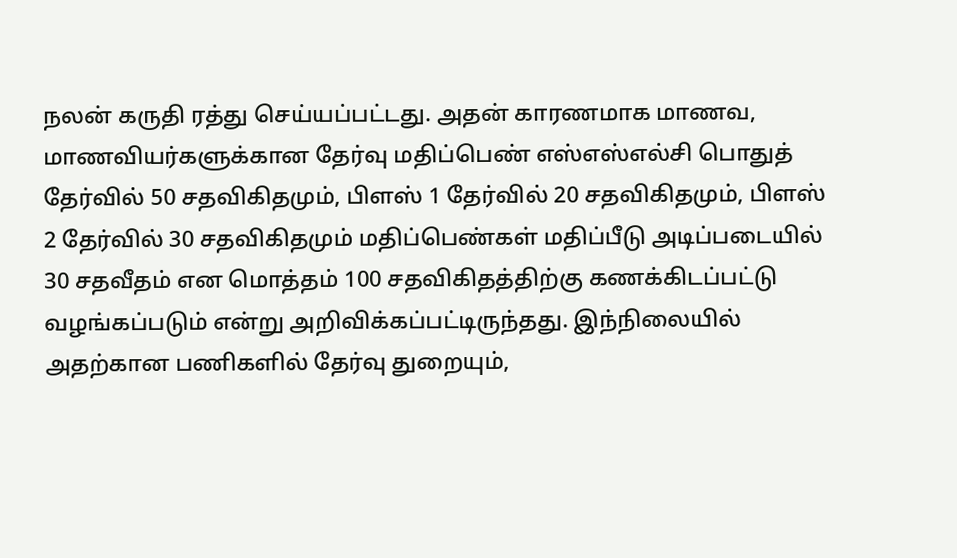நலன் கருதி ரத்து செய்யப்பட்டது. அதன் காரணமாக மாணவ, மாணவியர்களுக்கான தேர்வு மதிப்பெண் எஸ்எஸ்எல்சி பொதுத் தேர்வில் 50 சதவிகிதமும், பிளஸ் 1 தேர்வில் 20 சதவிகிதமும், பிளஸ் 2 தேர்வில் 30 சதவிகிதமும் மதிப்பெண்கள் மதிப்பீடு அடிப்படையில் 30 சதவீதம் என மொத்தம் 100 சதவிகிதத்திற்கு கணக்கிடப்பட்டு வழங்கப்படும் என்று அறிவிக்கப்பட்டிருந்தது. இந்நிலையில் அதற்கான பணிகளில் தேர்வு துறையும்,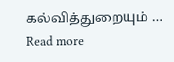கல்வித்துறையும் … Read more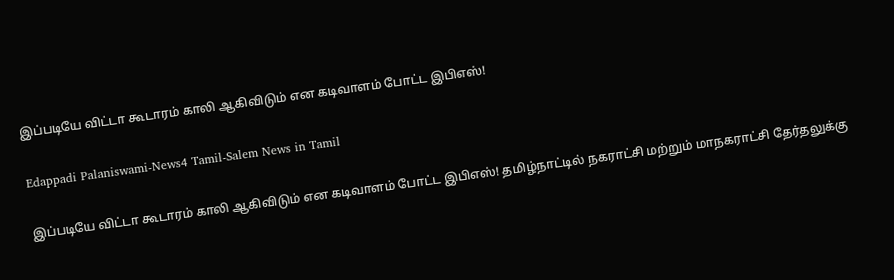இப்படியே விட்டா கூடாரம் காலி ஆகிவிடும் என கடிவாளம் போட்ட இபிஎஸ்!

Edappadi Palaniswami-News4 Tamil-Salem News in Tamil

இப்படியே விட்டா கூடாரம் காலி ஆகிவிடும் என கடிவாளம் போட்ட இபிஎஸ்! தமிழ்நாட்டில் நகராட்சி மற்றும் மாநகராட்சி தேர்தலுக்கு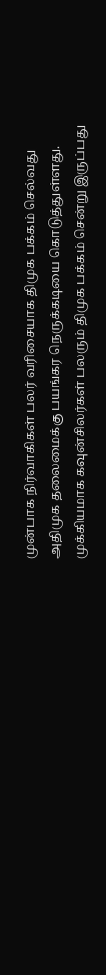முன்பாக நிர்வாகிகள் பலர் வரிசையாக திமுக பக்கம் செல்வது அதிமுக தலைமைக்கு பயங்கர நெருக்கடியை கொடுத்துள்ளது. முக்கியமாக கவுன்சிலர்கள் பலரும் திமுக பக்கம் சென்று இருப்பது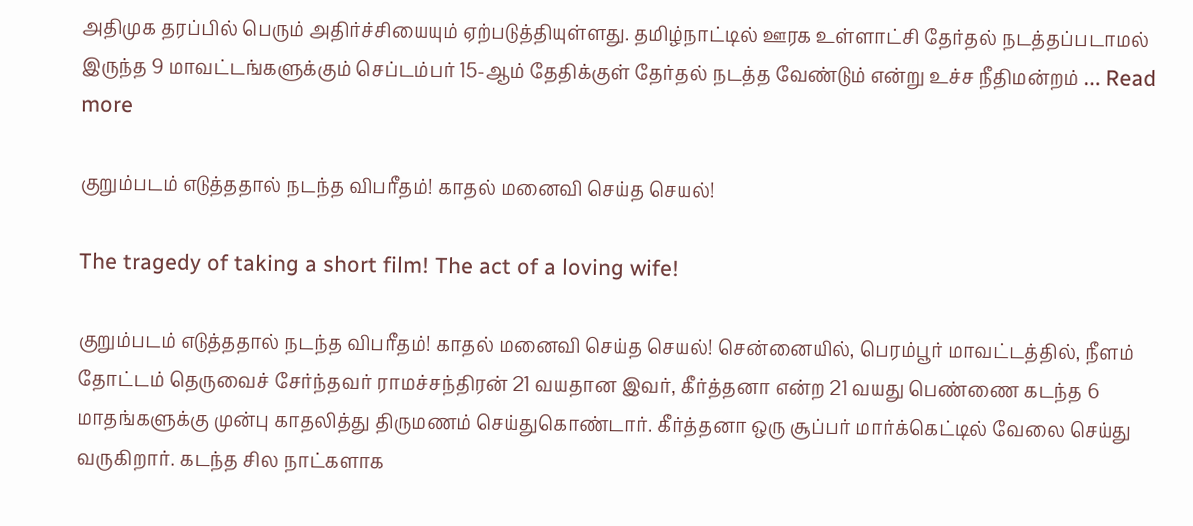அதிமுக தரப்பில் பெரும் அதிர்ச்சியையும் ஏற்படுத்தியுள்ளது. தமிழ்நாட்டில் ஊரக உள்ளாட்சி தேர்தல் நடத்தப்படாமல் இருந்த 9 மாவட்டங்களுக்கும் செப்டம்பர் 15-ஆம் தேதிக்குள் தேர்தல் நடத்த வேண்டும் என்று உச்ச நீதிமன்றம் … Read more

குறும்படம் எடுத்ததால் நடந்த விபரீதம்! காதல் மனைவி செய்த செயல்!

The tragedy of taking a short film! The act of a loving wife!

குறும்படம் எடுத்ததால் நடந்த விபரீதம்! காதல் மனைவி செய்த செயல்! சென்னையில், பெரம்பூர் மாவட்டத்தில், நீளம் தோட்டம் தெருவைச் சேர்ந்தவர் ராமச்சந்திரன் 21 வயதான இவர், கீர்த்தனா என்ற 21 வயது பெண்ணை கடந்த 6 மாதங்களுக்கு முன்பு காதலித்து திருமணம் செய்துகொண்டார். கீர்த்தனா ஒரு சூப்பர் மார்க்கெட்டில் வேலை செய்து வருகிறார். கடந்த சில நாட்களாக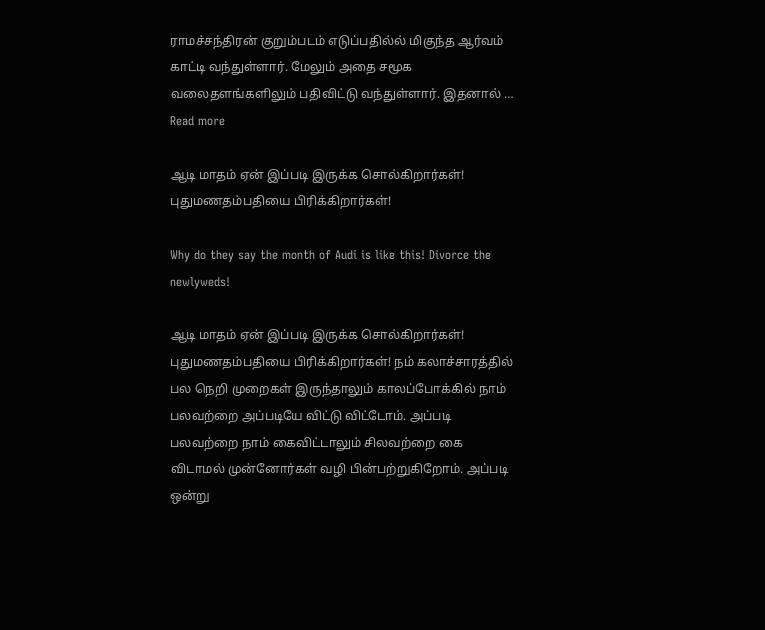ராமச்சந்திரன் குறும்படம் எடுப்பதில்ல் மிகுந்த ஆர்வம் காட்டி வந்துள்ளார். மேலும் அதை சமூக வலைதளங்களிலும் பதிவிட்டு வந்துள்ளார். இதனால் … Read more

ஆடி மாதம் ஏன் இப்படி இருக்க சொல்கிறார்கள்! புதுமணதம்பதியை பிரிக்கிறார்கள்!

Why do they say the month of Audi is like this! Divorce the newlyweds!

ஆடி மாதம் ஏன் இப்படி இருக்க சொல்கிறார்கள்! புதுமணதம்பதியை பிரிக்கிறார்கள்! நம் கலாச்சாரத்தில் பல நெறி முறைகள் இருந்தாலும் காலப்போக்கில் நாம் பலவற்றை அப்படியே விட்டு விட்டோம். அப்படி பலவற்றை நாம் கைவிட்டாலும் சிலவற்றை கை விடாமல் முன்னோர்கள் வழி பின்பற்றுகிறோம். அப்படி ஒன்று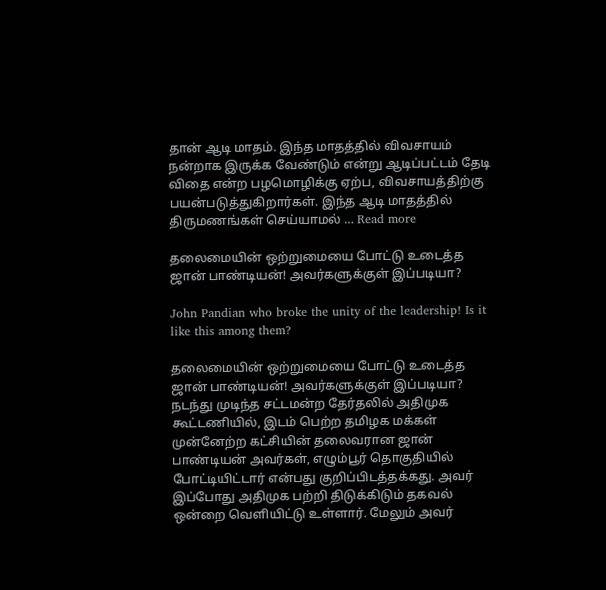தான் ஆடி மாதம். இந்த மாதத்தில் விவசாயம் நன்றாக இருக்க வேண்டும் என்று ஆடிப்பட்டம் தேடி விதை என்ற பழமொழிக்கு ஏற்ப, விவசாயத்திற்கு பயன்படுத்துகிறார்கள். இந்த ஆடி மாதத்தில் திருமணங்கள் செய்யாமல் … Read more

தலைமையின் ஒற்றுமையை போட்டு உடைத்த ஜான் பாண்டியன்! அவர்களுக்குள் இப்படியா?

John Pandian who broke the unity of the leadership! Is it like this among them?

தலைமையின் ஒற்றுமையை போட்டு உடைத்த ஜான் பாண்டியன்! அவர்களுக்குள் இப்படியா? நடந்து முடிந்த சட்டமன்ற தேர்தலில் அதிமுக கூட்டணியில், இடம் பெற்ற தமிழக மக்கள் முன்னேற்ற கட்சியின் தலைவரான ஜான் பாண்டியன் அவர்கள், எழும்பூர் தொகுதியில் போட்டியிட்டார் என்பது குறிப்பிடத்தக்கது. அவர் இப்போது அதிமுக பற்றி திடுக்கிடும் தகவல் ஒன்றை வெளியிட்டு உள்ளார். மேலும் அவர்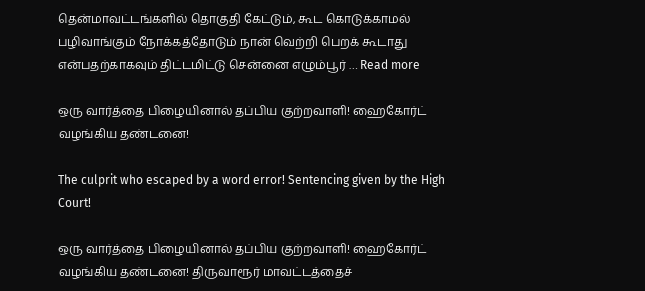தென்மாவட்டங்களில் தொகுதி கேட்டும், கூட கொடுக்காமல் பழிவாங்கும் நோக்கத்தோடும் நான் வெற்றி பெறக் கூடாது என்பதற்காகவும் திட்டமிட்டு சென்னை எழும்பூர் … Read more

ஒரு வார்த்தை பிழையினால் தப்பிய குற்றவாளி! ஹைகோர்ட் வழங்கிய தண்டனை!

The culprit who escaped by a word error! Sentencing given by the High Court!

ஒரு வார்த்தை பிழையினால் தப்பிய குற்றவாளி! ஹைகோர்ட் வழங்கிய தண்டனை! திருவாரூர் மாவட்டத்தைச்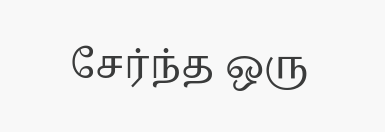சேர்ந்த ஒரு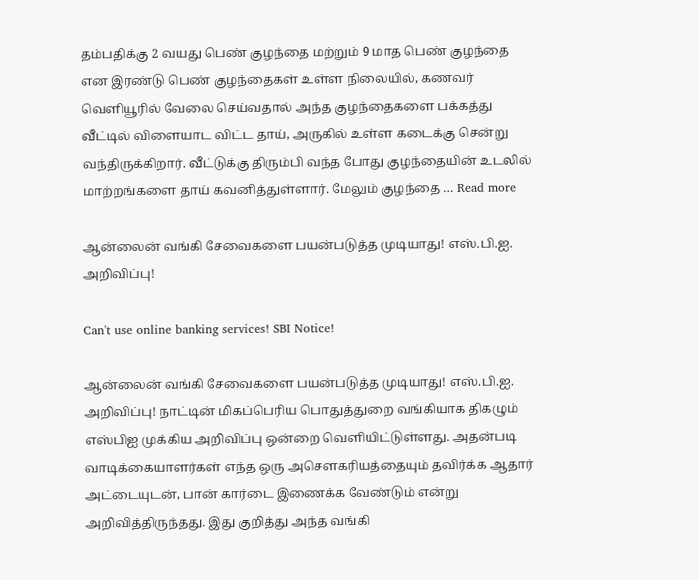தம்பதிக்கு 2 வயது பெண் குழந்தை மற்றும் 9 மாத பெண் குழந்தை என இரண்டு பெண் குழந்தைகள் உள்ள நிலையில், கணவர் வெளியூரில் வேலை செய்வதால் அந்த குழந்தைகளை பக்கத்து வீட்டில் விளையாட விட்ட தாய், அருகில் உள்ள கடைக்கு சென்று வந்திருக்கிறார். வீட்டுக்கு திரும்பி வந்த போது குழந்தையின் உடலில் மாற்றங்களை தாய் கவனித்துள்ளார். மேலும் குழந்தை … Read more

ஆன்லைன் வங்கி சேவைகளை பயன்படுத்த முடியாது! எஸ்.பி.ஐ. அறிவிப்பு!

Can't use online banking services! SBI Notice!

ஆன்லைன் வங்கி சேவைகளை பயன்படுத்த முடியாது! எஸ்.பி.ஐ. அறிவிப்பு! நாட்டின் மிகப்பெரிய பொதுத்துறை வங்கியாக திகழும் எஸ்பிஐ முக்கிய அறிவிப்பு ஒன்றை வெளியிட்டுள்ளது. அதன்படி வாடிக்கையாளர்கள் எந்த ஒரு அசௌகரியத்தையும் தவிர்க்க ஆதார் அட்டையுடன், பான் கார்டை இணைக்க வேண்டும் என்று அறிவித்திருந்தது. இது குறித்து அந்த வங்கி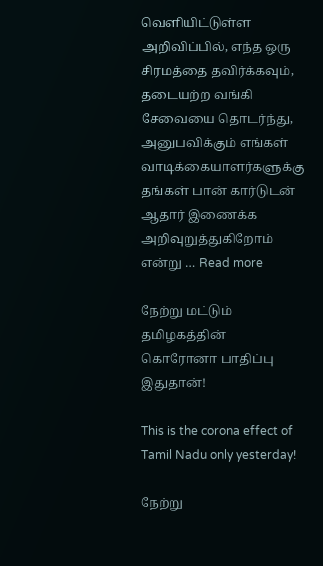வெளியிட்டுள்ள அறிவிப்பில், எந்த ஒரு சிரமத்தை தவிர்க்கவும், தடையற்ற வங்கி சேவையை தொடர்ந்து, அனுபவிக்கும் எங்கள் வாடிக்கையாளர்களுக்கு தங்கள் பான் கார்டுடன் ஆதார் இணைக்க அறிவுறுத்துகிறோம் என்று … Read more

நேற்று மட்டும் தமிழகத்தின் கொரோனா பாதிப்பு இதுதான்!

This is the corona effect of Tamil Nadu only yesterday!

நேற்று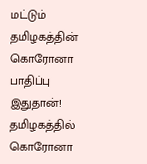மட்டும் தமிழகத்தின் கொரோனா பாதிப்பு இதுதான்! தமிழகத்தில் கொரோனா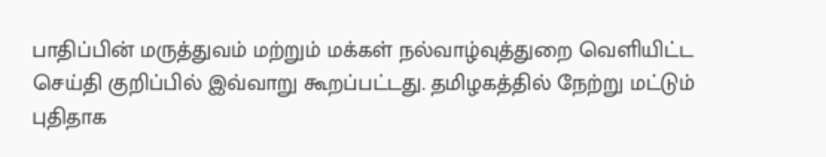பாதிப்பின் மருத்துவம் மற்றும் மக்கள் நல்வாழ்வுத்துறை வெளியிட்ட செய்தி குறிப்பில் இவ்வாறு கூறப்பட்டது. தமிழகத்தில் நேற்று மட்டும் புதிதாக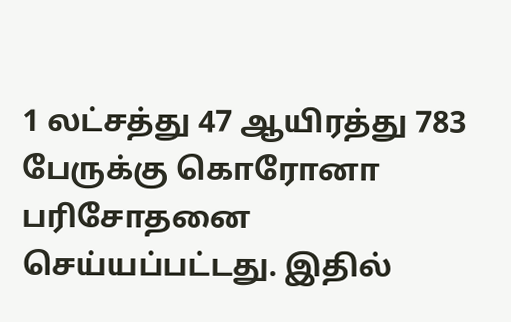1 லட்சத்து 47 ஆயிரத்து 783 பேருக்கு கொரோனா பரிசோதனை செய்யப்பட்டது. இதில்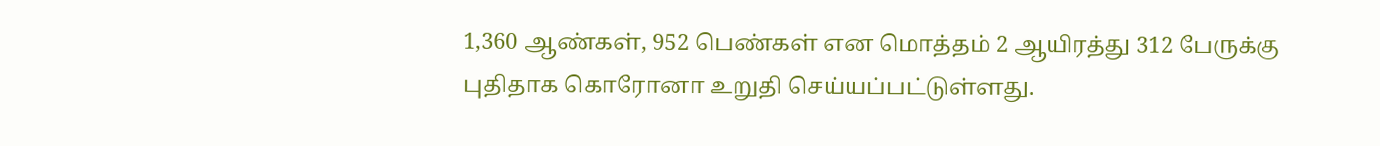1,360 ஆண்கள், 952 பெண்கள் என மொத்தம் 2 ஆயிரத்து 312 பேருக்கு புதிதாக கொரோனா உறுதி செய்யப்பட்டுள்ளது.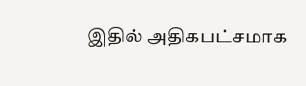இதில் அதிகபட்சமாக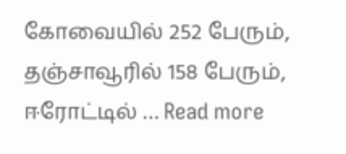கோவையில் 252 பேரும், தஞ்சாவூரில் 158 பேரும், ஈரோட்டில் … Read more